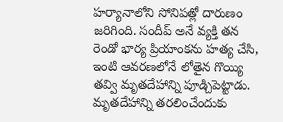హర్యానాలోని సోనిపత్లో దారుణం జరిగింది. సందీప్ అనే వ్యక్తి తన రెండో భార్య ప్రియాంకను హత్య చేసి, ఇంటి ఆవరణలోనే లోతైన గొయ్యి తవ్వి మృతదేహాన్ని పూడ్చిపెట్టాడు. మృతదేహాన్ని తరలించేందుకు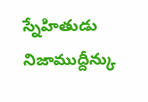స్నేహితుడు నిజాముద్దీన్కు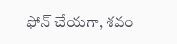ఫోన్ చేయగా, శవం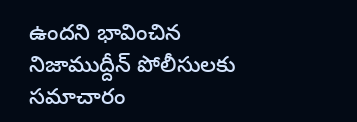ఉందని భావించిన నిజాముద్దీన్ పోలీసులకు సమాచారం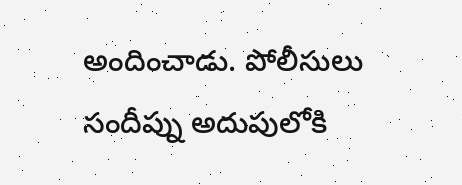అందించాడు. పోలీసులు సందీప్ను అదుపులోకి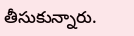తీసుకున్నారు.